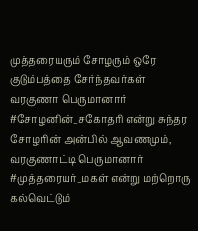முத்தரையரும் சோழரும் ஒரே குடும்பத்தை சேர்ந்தவர்கள்
வரகுணா பெருமானார் #சோழனின்_சகோதரி என்று சுந்தர சோழரின் அன்பில் ஆவணமும்,
வரகுணாட்டி பெருமானார் #முத்தரையர்_மகள் என்று மற்றொரு கல்வெட்டும்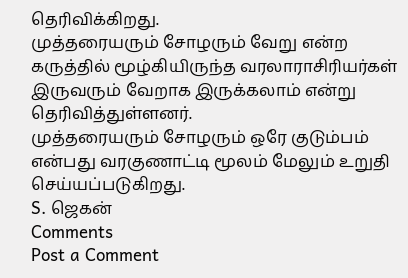தெரிவிக்கிறது.
முத்தரையரும் சோழரும் வேறு என்ற கருத்தில் மூழ்கியிருந்த வரலாராசிரியர்கள் இருவரும் வேறாக இருக்கலாம் என்று தெரிவித்துள்ளனர்.
முத்தரையரும் சோழரும் ஒரே குடும்பம் என்பது வரகுணாட்டி மூலம் மேலும் உறுதி செய்யப்படுகிறது.
S. ஜெகன்
Comments
Post a Comment